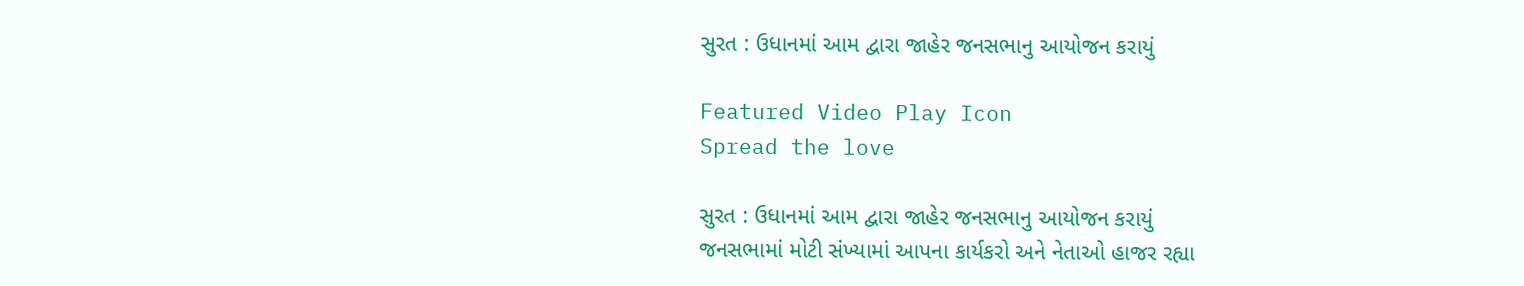સુરત : ઉધાનમાં આમ દ્વારા જાહેર જનસભાનુ આયોજન કરાયું

Featured Video Play Icon
Spread the love

સુરત : ઉધાનમાં આમ દ્વારા જાહેર જનસભાનુ આયોજન કરાયું
જનસભામાં મોટી સંખ્યામાં આપના કાર્યકરો અને નેતાઓ હાજર રહ્યા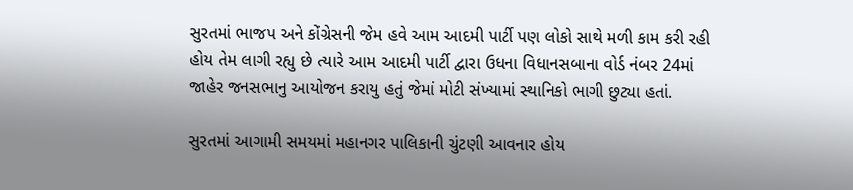સુરતમાં ભાજપ અને કોંગ્રેસની જેમ હવે આમ આદમી પાર્ટી પણ લોકો સાથે મળી કામ કરી રહી હોય તેમ લાગી રહ્યુ છે ત્યારે આમ આદમી પાર્ટી દ્વારા ઉધના વિધાનસબાના વોર્ડ નંબર 24માં જાહેર જનસભાનુ આયોજન કરાયુ હતું જેમાં મોટી સંખ્યામાં સ્થાનિકો ભાગી છુટ્યા હતાં.

સુરતમાં આગામી સમયમાં મહાનગર પાલિકાની ચુંટણી આવનાર હોય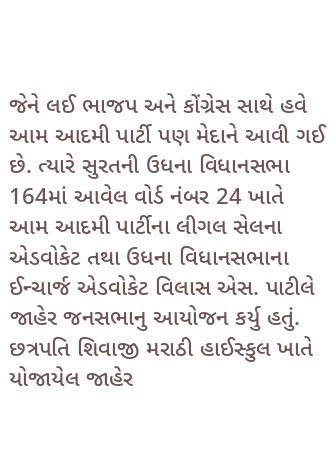જેને લઈ ભાજપ અને કોંગ્રેસ સાથે હવે આમ આદમી પાર્ટી પણ મેદાને આવી ગઈ છે. ત્યારે સુરતની ઉધના વિધાનસભા 164માં આવેલ વોર્ડ નંબર 24 ખાતે આમ આદમી પાર્ટીના લીગલ સેલના એડવોકેટ તથા ઉધના વિધાનસભાના ઈન્ચાર્જ એડવોકેટ વિલાસ એસ. પાટીલે જાહેર જનસભાનુ આયોજન કર્યુ હતું. છત્રપતિ શિવાજી મરાઠી હાઈસ્કુલ ખાતે યોજાયેલ જાહેર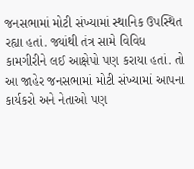જનસભામાં મોટી સંખ્યામાં સ્થાનિક ઉપસ્થિત રહ્યા હતાં. જ્યાંથી તંત્ર સામે વિવિધ કામગીરીને લઈ આક્ષેપો પણ કરાયા હતાં. તો આ જાહેર જનસભામાં મોટી સંખ્યામાં આપના કાર્યકરો અને નેતાઓ પણ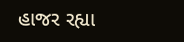હાજર રહ્યા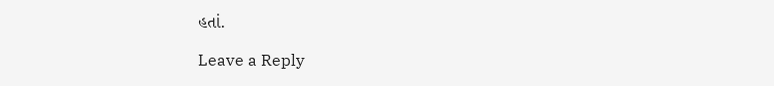હતાં.

Leave a Reply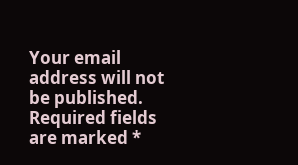Your email address will not be published. Required fields are marked *